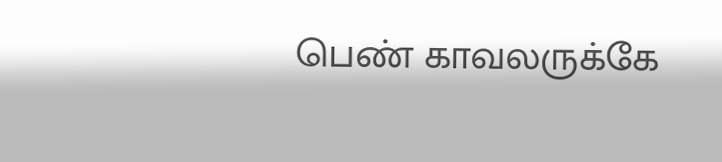பெண் காவலருக்கே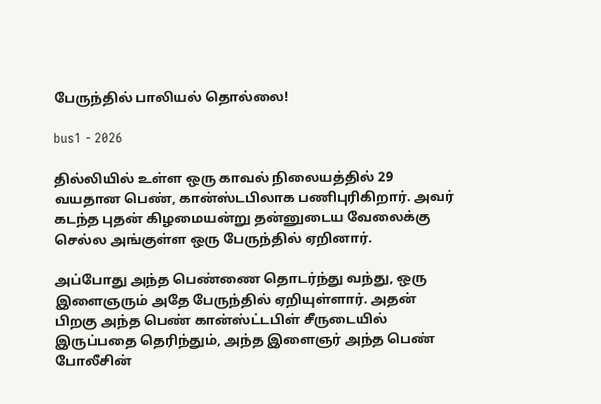பேருந்தில் பாலியல் தொல்லை!

bus1 - 2026

தில்லியில் உள்ள ஒரு காவல் நிலையத்தில் 29 வயதான பெண், கான்ஸ்டபிலாக பணிபுரிகிறார். அவர் கடந்த புதன் கிழமையன்று தன்னுடைய வேலைக்கு செல்ல அங்குள்ள ஒரு பேருந்தில் ஏறினார்.

அப்போது அந்த பெண்ணை தொடர்ந்து வந்து, ஒரு இளைஞரும் அதே பேருந்தில் ஏறியுள்ளார். அதன் பிறகு அந்த பெண் கான்ஸ்ட்டபிள் சீருடையில் இருப்பதை தெரிந்தும், அந்த இளைஞர் அந்த பெண் போலீசின்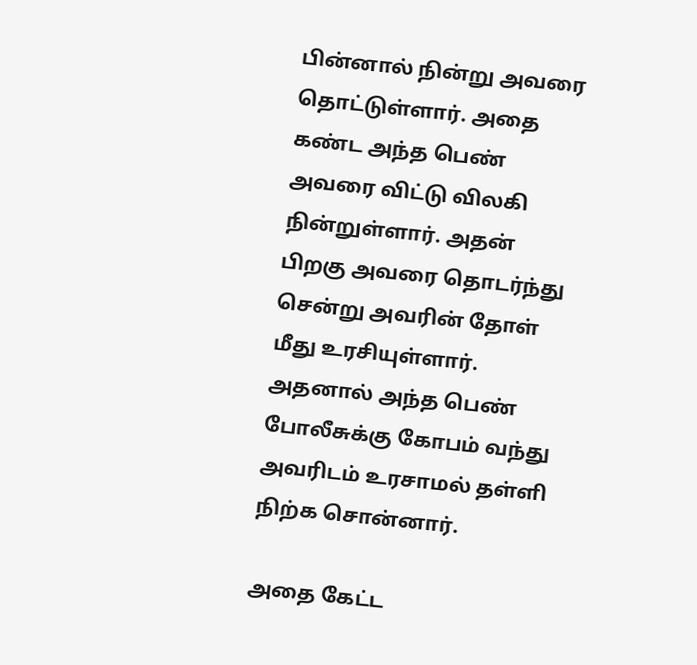பின்னால் நின்று அவரை தொட்டுள்ளார். அதை கண்ட அந்த பெண் அவரை விட்டு விலகி நின்றுள்ளார். அதன் பிறகு அவரை தொடர்ந்து சென்று அவரின் தோள் மீது உரசியுள்ளார். அதனால் அந்த பெண் போலீசுக்கு கோபம் வந்து அவரிடம் உரசாமல் தள்ளி நிற்க சொன்னார்.

அதை கேட்ட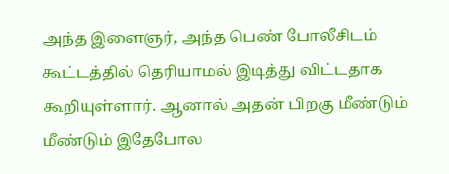அந்த இளைஞர், அந்த பெண் போலீசிடம் கூட்டத்தில் தெரியாமல் இடித்து விட்டதாக கூறியுள்ளார். ஆனால் அதன் பிறகு மீண்டும் மீண்டும் இதேபோல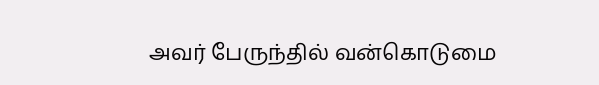அவர் பேருந்தில் வன்கொடுமை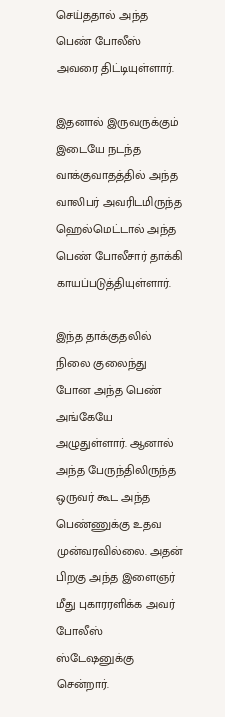செய்ததால் அந்த பெண் போலீஸ் அவரை திட்டியுள்ளார்.

இதனால் இருவருக்கும் இடையே நடந்த வாக்குவாதத்தில் அந்த வாலிபர் அவரிடமிருந்த ஹெல்மெட்டால் அந்த பெண் போலீசார் தாக்கி காயப்படுத்தியுள்ளார்.

இந்த தாக்குதலில் நிலை குலைந்து போன அந்த பெண் அங்கேயே அழுதுள்ளார். ஆனால் அந்த பேருந்திலிருந்த ஒருவர் கூட அந்த பெண்ணுக்கு உதவ முன்வரவில்லை. அதன் பிறகு அந்த இளைஞர் மீது புகாரரளிக்க அவர் போலீஸ் ஸ்டேஷனுக்கு சென்றார்.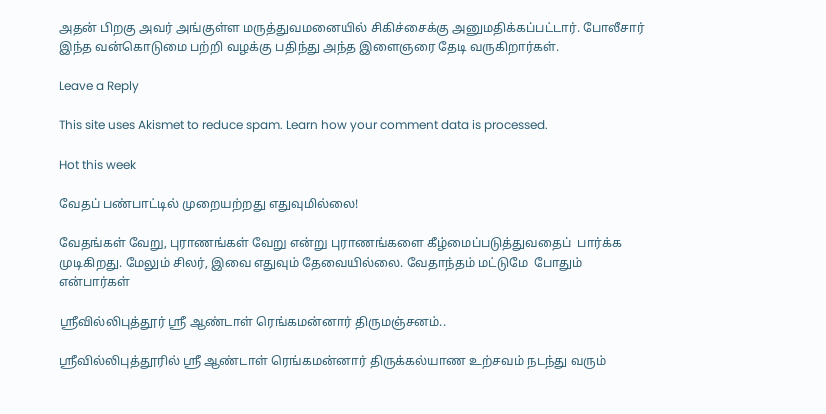அதன் பிறகு அவர் அங்குள்ள மருத்துவமனையில் சிகிச்சைக்கு அனுமதிக்கப்பட்டார். போலீசார் இந்த வன்கொடுமை பற்றி வழக்கு பதிந்து அந்த இளைஞரை தேடி வருகிறார்கள்.

Leave a Reply

This site uses Akismet to reduce spam. Learn how your comment data is processed.

Hot this week

வேதப் பண்பாட்டில் முறையற்றது எதுவுமில்லை!

வேதங்கள் வேறு, புராணங்கள் வேறு என்று புராணங்களை கீழ்மைப்படுத்துவதைப்  பார்க்க முடிகிறது. மேலும் சிலர், இவை எதுவும் தேவையில்லை. வேதாந்தம் மட்டுமே  போதும் என்பார்கள்

ஶ்ரீவில்லிபுத்தூர் ஶ்ரீ ஆண்டாள் ரெங்கமன்னார் திருமஞ்சனம்..

ஸ்ரீவில்லிபுத்தூரில் ஶ்ரீ ஆண்டாள் ரெங்கமன்னார் திருக்கல்யாண உற்சவம் நடந்து வரும்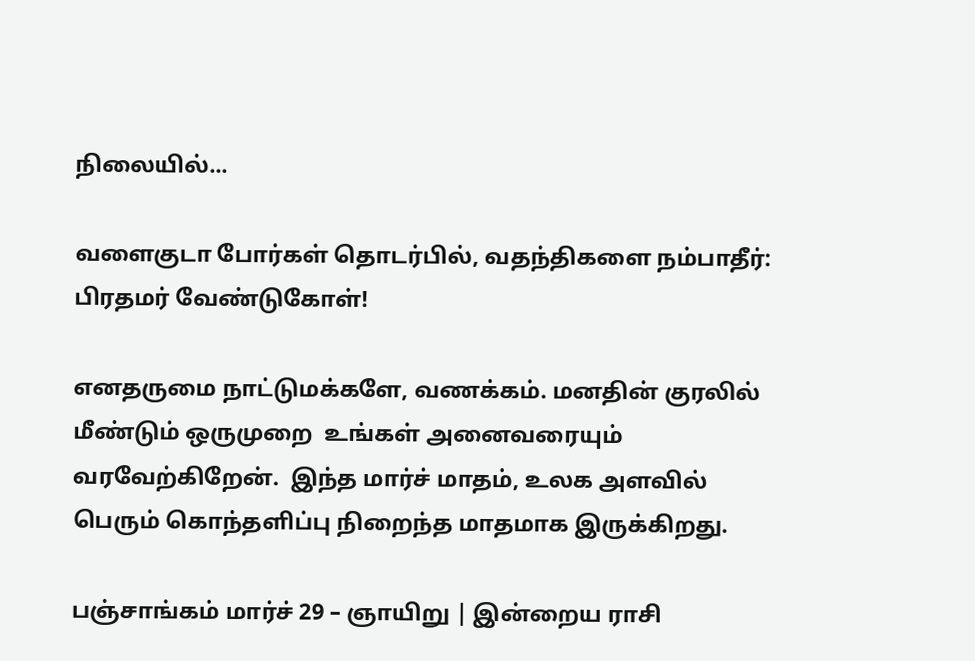நிலையில்...

வளைகுடா போர்கள் தொடர்பில், வதந்திகளை நம்பாதீர்: பிரதமர் வேண்டுகோள்!

எனதருமை நாட்டுமக்களே, வணக்கம். மனதின் குரலில் மீண்டும் ஒருமுறை  உங்கள் அனைவரையும் வரவேற்கிறேன்.  இந்த மார்ச் மாதம், உலக அளவில் பெரும் கொந்தளிப்பு நிறைந்த மாதமாக இருக்கிறது.

பஞ்சாங்கம் மார்ச் 29 – ஞாயிறு | இன்றைய ராசி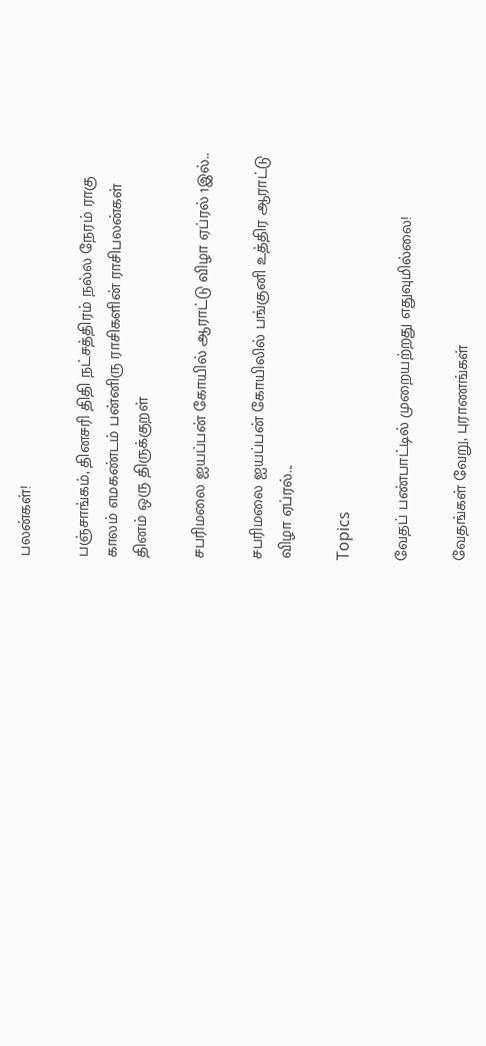பலன்கள்!

பஞ்சாங்கம், தினசரி திதி நட்சத்திரம் நல்ல நேரம் ராகு காலம் எமகண்டம் பன்னிரு ராசிகளின் ராசிபலன்கள் தினம் ஒரு திருக்குறள்

சபரிமலை ஐயப்பன் கோயில் ஆராட்டு விழா ஏப்ரல் 1இல்..

சபரிமலை ஐயப்பன் கோயிலில் பங்குனி உத்திர ஆராட்டு விழா ஏப்ரல்...

Topics

வேதப் பண்பாட்டில் முறையற்றது எதுவுமில்லை!

வேதங்கள் வேறு, புராணங்கள்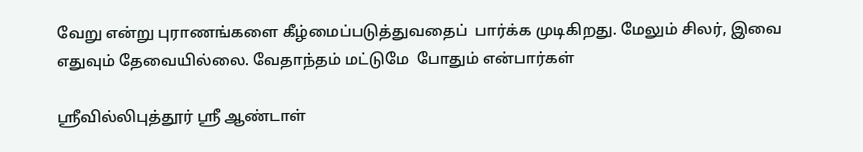வேறு என்று புராணங்களை கீழ்மைப்படுத்துவதைப்  பார்க்க முடிகிறது. மேலும் சிலர், இவை எதுவும் தேவையில்லை. வேதாந்தம் மட்டுமே  போதும் என்பார்கள்

ஶ்ரீவில்லிபுத்தூர் ஶ்ரீ ஆண்டாள்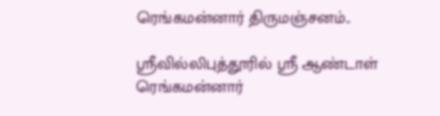ரெங்கமன்னார் திருமஞ்சனம்..

ஸ்ரீவில்லிபுத்தூரில் ஶ்ரீ ஆண்டாள் ரெங்கமன்னார்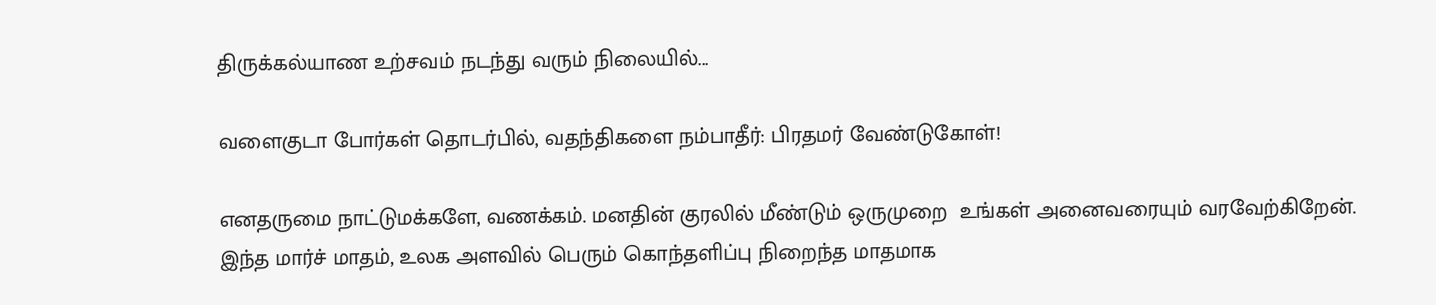திருக்கல்யாண உற்சவம் நடந்து வரும் நிலையில்...

வளைகுடா போர்கள் தொடர்பில், வதந்திகளை நம்பாதீர்: பிரதமர் வேண்டுகோள்!

எனதருமை நாட்டுமக்களே, வணக்கம். மனதின் குரலில் மீண்டும் ஒருமுறை  உங்கள் அனைவரையும் வரவேற்கிறேன்.  இந்த மார்ச் மாதம், உலக அளவில் பெரும் கொந்தளிப்பு நிறைந்த மாதமாக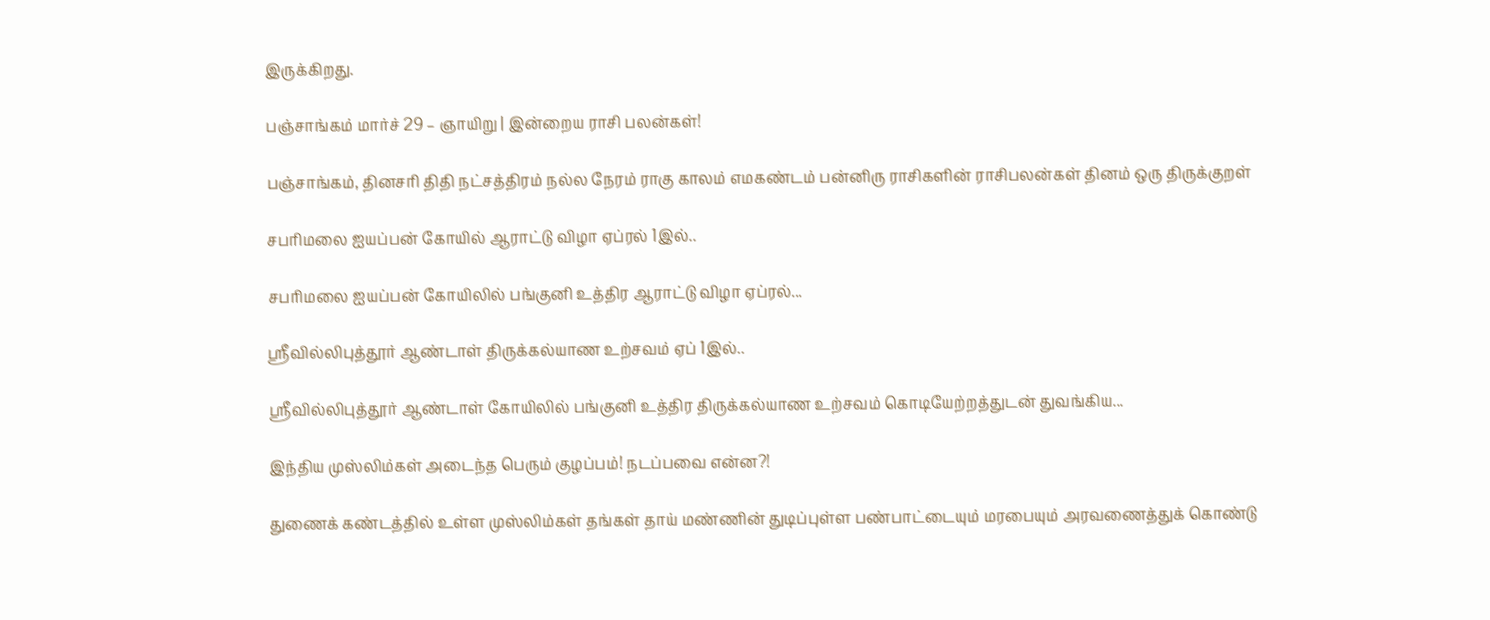இருக்கிறது.

பஞ்சாங்கம் மார்ச் 29 – ஞாயிறு | இன்றைய ராசி பலன்கள்!

பஞ்சாங்கம், தினசரி திதி நட்சத்திரம் நல்ல நேரம் ராகு காலம் எமகண்டம் பன்னிரு ராசிகளின் ராசிபலன்கள் தினம் ஒரு திருக்குறள்

சபரிமலை ஐயப்பன் கோயில் ஆராட்டு விழா ஏப்ரல் 1இல்..

சபரிமலை ஐயப்பன் கோயிலில் பங்குனி உத்திர ஆராட்டு விழா ஏப்ரல்...

ஸ்ரீவில்லிபுத்தூர் ஆண்டாள் திருக்கல்யாண உற்சவம் ஏப் 1இல்..

ஸ்ரீவில்லிபுத்தூர் ஆண்டாள் கோயிலில் பங்குனி உத்திர திருக்கல்யாண உற்சவம் கொடியேற்றத்துடன் துவங்கிய...

இந்திய முஸ்லிம்கள் அடைந்த பெரும் குழப்பம்! நடப்பவை என்ன?!

துணைக் கண்டத்தில் உள்ள முஸ்லிம்கள் தங்கள் தாய் மண்ணின் துடிப்புள்ள பண்பாட்டையும் மரபையும் அரவணைத்துக் கொண்டு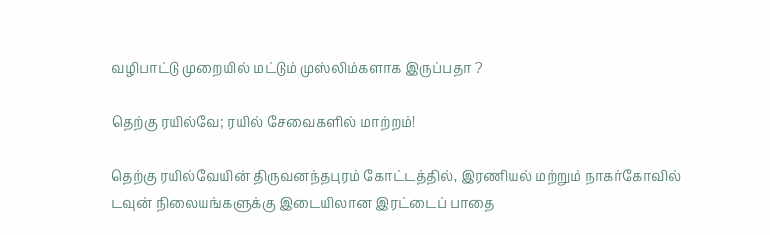வழிபாட்டு முறையில் மட்டும் முஸ்லிம்களாக இருப்பதா ?

தெற்கு ரயில்வே; ரயில் சேவைகளில் மாற்றம்!

தெற்கு ரயில்வேயின் திருவனந்தபுரம் கோட்டத்தில், இரணியல் மற்றும் நாகர்கோவில் டவுன் நிலையங்களுக்கு இடையிலான இரட்டைப் பாதை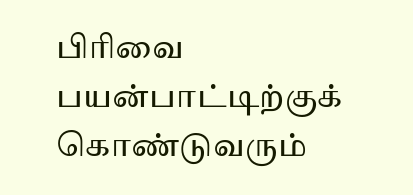பிரிவை பயன்பாட்டிற்குக் கொண்டுவரும்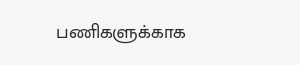பணிகளுக்காக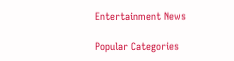Entertainment News

Popular Categories